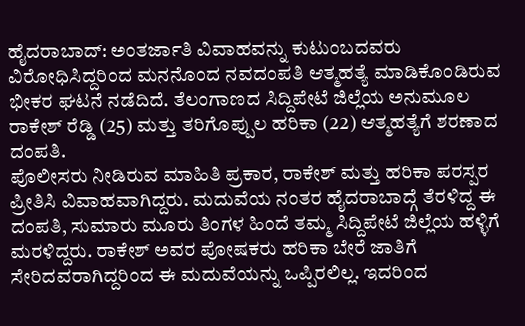ಹೈದರಾಬಾದ್: ಅಂತರ್ಜಾತಿ ವಿವಾಹವನ್ನು ಕುಟುಂಬದವರು ವಿರೋಧಿಸಿದ್ದರಿಂದ ಮನನೊಂದ ನವದಂಪತಿ ಆತ್ಮಹತ್ಯೆ ಮಾಡಿಕೊಂಡಿರುವ ಭೀಕರ ಘಟನೆ ನಡೆದಿದೆ. ತೆಲಂಗಾಣದ ಸಿದ್ದಿಪೇಟೆ ಜಿಲ್ಲೆಯ ಅನುಮೂಲ ರಾಕೇಶ್ ರೆಡ್ಡಿ (25) ಮತ್ತು ತರಿಗೊಪ್ಪುಲ ಹರಿಕಾ (22) ಆತ್ಮಹತ್ಯೆಗೆ ಶರಣಾದ ದಂಪತಿ.
ಪೊಲೀಸರು ನೀಡಿರುವ ಮಾಹಿತಿ ಪ್ರಕಾರ, ರಾಕೇಶ್ ಮತ್ತು ಹರಿಕಾ ಪರಸ್ಪರ ಪ್ರೀತಿಸಿ ವಿವಾಹವಾಗಿದ್ದರು. ಮದುವೆಯ ನಂತರ ಹೈದರಾಬಾದ್ಗೆ ತೆರಳಿದ್ದ ಈ ದಂಪತಿ, ಸುಮಾರು ಮೂರು ತಿಂಗಳ ಹಿಂದೆ ತಮ್ಮ ಸಿದ್ದಿಪೇಟೆ ಜಿಲ್ಲೆಯ ಹಳ್ಳಿಗೆ ಮರಳಿದ್ದರು. ರಾಕೇಶ್ ಅವರ ಪೋಷಕರು ಹರಿಕಾ ಬೇರೆ ಜಾತಿಗೆ ಸೇರಿದವರಾಗಿದ್ದರಿಂದ ಈ ಮದುವೆಯನ್ನು ಒಪ್ಪಿರಲಿಲ್ಲ. ಇದರಿಂದ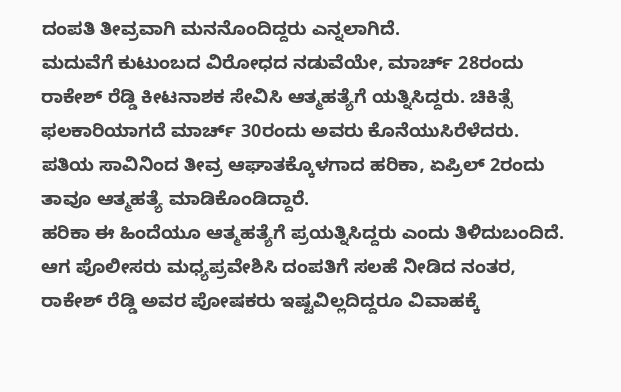ದಂಪತಿ ತೀವ್ರವಾಗಿ ಮನನೊಂದಿದ್ದರು ಎನ್ನಲಾಗಿದೆ.
ಮದುವೆಗೆ ಕುಟುಂಬದ ವಿರೋಧದ ನಡುವೆಯೇ, ಮಾರ್ಚ್ 28ರಂದು ರಾಕೇಶ್ ರೆಡ್ಡಿ ಕೀಟನಾಶಕ ಸೇವಿಸಿ ಆತ್ಮಹತ್ಯೆಗೆ ಯತ್ನಿಸಿದ್ದರು. ಚಿಕಿತ್ಸೆ ಫಲಕಾರಿಯಾಗದೆ ಮಾರ್ಚ್ 30ರಂದು ಅವರು ಕೊನೆಯುಸಿರೆಳೆದರು. ಪತಿಯ ಸಾವಿನಿಂದ ತೀವ್ರ ಆಘಾತಕ್ಕೊಳಗಾದ ಹರಿಕಾ, ಏಪ್ರಿಲ್ 2ರಂದು ತಾವೂ ಆತ್ಮಹತ್ಯೆ ಮಾಡಿಕೊಂಡಿದ್ದಾರೆ.
ಹರಿಕಾ ಈ ಹಿಂದೆಯೂ ಆತ್ಮಹತ್ಯೆಗೆ ಪ್ರಯತ್ನಿಸಿದ್ದರು ಎಂದು ತಿಳಿದುಬಂದಿದೆ. ಆಗ ಪೊಲೀಸರು ಮಧ್ಯಪ್ರವೇಶಿಸಿ ದಂಪತಿಗೆ ಸಲಹೆ ನೀಡಿದ ನಂತರ, ರಾಕೇಶ್ ರೆಡ್ಡಿ ಅವರ ಪೋಷಕರು ಇಷ್ಟವಿಲ್ಲದಿದ್ದರೂ ವಿವಾಹಕ್ಕೆ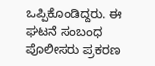ಒಪ್ಪಿಕೊಂಡಿದ್ದರು. ಈ ಘಟನೆ ಸಂಬಂಧ ಪೊಲೀಸರು ಪ್ರಕರಣ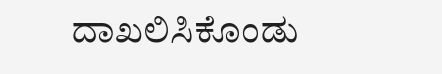ದಾಖಲಿಸಿಕೊಂಡು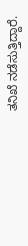ತನಿಖೆ ನಡೆಸುತ್ತಿದ್ದಾರೆ.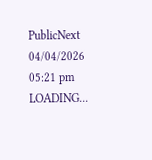PublicNext
04/04/2026 05:21 pm
LOADING...